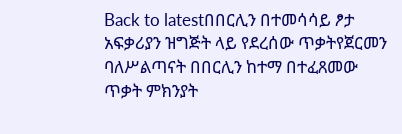Back to latestበበርሊን በተመሳሳይ ፆታ አፍቃሪያን ዝግጅት ላይ የደረሰው ጥቃትየጀርመን ባለሥልጣናት በበርሊን ከተማ በተፈጸመው ጥቃት ምክንያት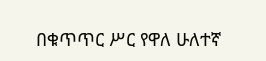በቁጥጥር ሥር የዋለ ሁለተኛ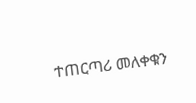ተጠርጣሪ መለቀቁን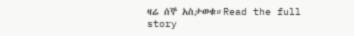ዛሬ ሰኞ አስታወቁ።Read the full story